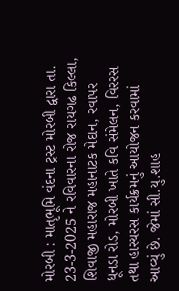મોરબી : માતૃભૂમિ વંદના ટ્રસ્ટ મોરબી દ્વારા તા. 23-3-2025 ને રવિવારના રોજ રાયગઢ કિલ્લા, શિવાજી મહારાજ મહાનાટક મેદાન, રવાપર ધૂનડા રોડ, મોરબી ખાતે કવિ સંમેલન, વિરરસ તથા હાસ્યરસ કાર્યક્રમનું આયોજન કરવામાં આવ્યું છે. જેમાં સી.યુ.શાહ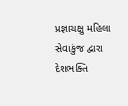પ્રજ્ઞાચક્ષુ મહિલા સેવાકુંજ દ્વારા દેશભક્તિ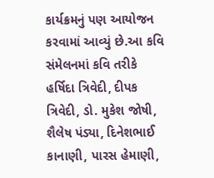કાર્યક્રમનું પણ આયોજન કરવામાં આવ્યું છે.આ કવિ સંમેલનમાં કવિ તરીકે હર્ષિદા ત્રિવેદી, દીપક ત્રિવેદી, ડો. મુકેશ જોષી, શૈલેષ પંડ્યા, દિનેશભાઈ કાનાણી, પારસ હેમાણી,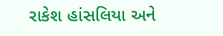રાકેશ હાંસલિયા અને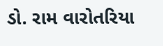ડો. રામ વારોતરિયા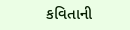કવિતાની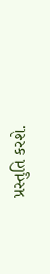પ્રસ્તુતિ કરશે.